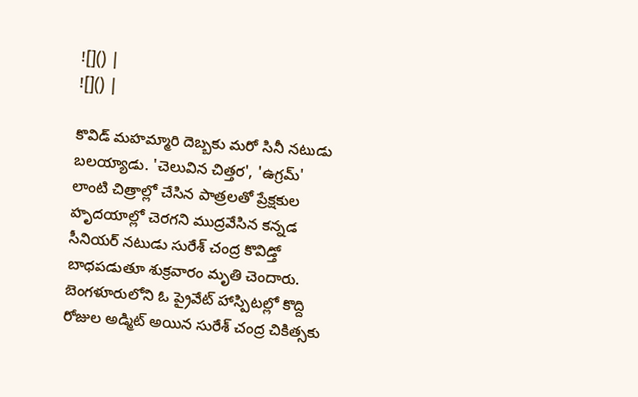![]() |
![]() |

కొవిడ్ మహమ్మారి దెబ్బకు మరో సినీ నటుడు బలయ్యాడు. 'చెలువిన చిత్తర', 'ఉగ్రమ్' లాంటి చిత్రాల్లో చేసిన పాత్రలతో ప్రేక్షకుల హృదయాల్లో చెరగని ముద్రవేసిన కన్నడ సీనియర్ నటుడు సురేశ్ చంద్ర కొవిడ్తో బాధపడుతూ శుక్రవారం మృతి చెందారు. బెంగళూరులోని ఓ ప్రైవేట్ హాస్పిటల్లో కొద్ది రోజుల అడ్మిట్ అయిన సురేశ్ చంద్ర చికిత్సకు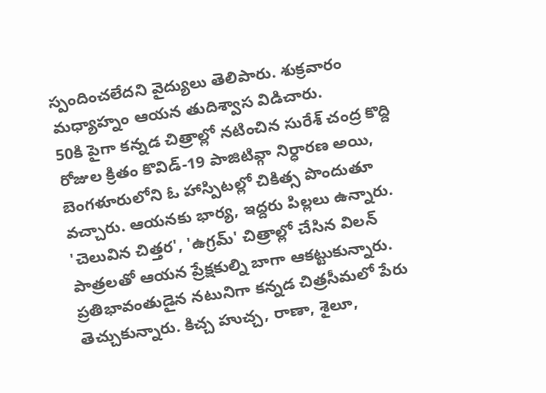స్పందించలేదని వైద్యులు తెలిపారు. శుక్రవారం మధ్యాహ్నం ఆయన తుదిశ్వాస విడిచారు.
50కి పైగా కన్నడ చిత్రాల్లో నటించిన సురేశ్ చంద్ర కొద్ది రోజుల క్రితం కొవిడ్-19 పాజిటివ్గా నిర్ధారణ అయి, బెంగళూరులోని ఓ హాస్పిటల్లో చికిత్స పొందుతూ వచ్చారు. ఆయనకు భార్య, ఇద్దరు పిల్లలు ఉన్నారు.
'చెలువిన చిత్తర', 'ఉగ్రమ్' చిత్రాల్లో చేసిన విలన్ పాత్రలతో ఆయన ప్రేక్షకుల్ని బాగా ఆకట్టుకున్నారు. ప్రతిభావంతుడైన నటునిగా కన్నడ చిత్రసీమలో పేరు తెచ్చుకున్నారు. కిచ్చ హుచ్చ, రాణా, శైలూ,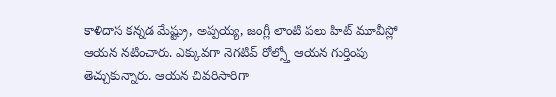కాళిదాస కన్నడ మేష్ట్రు, అప్పయ్య, జంగ్లీ లాంటి పలు హిట్ మూవీస్లో ఆయన నటించారు. ఎక్కువగా నెగటివ్ రోల్స్తో ఆయన గుర్తింపు తెచ్చుకున్నారు. ఆయన చివరిసారిగా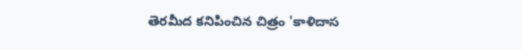తెరమీద కనిపించిన చిత్రం 'కాళిదాస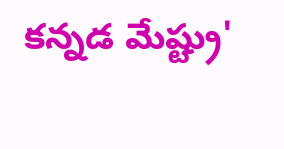కన్నడ మేష్ట్రు'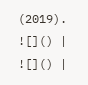(2019).
![]() |
![]() |